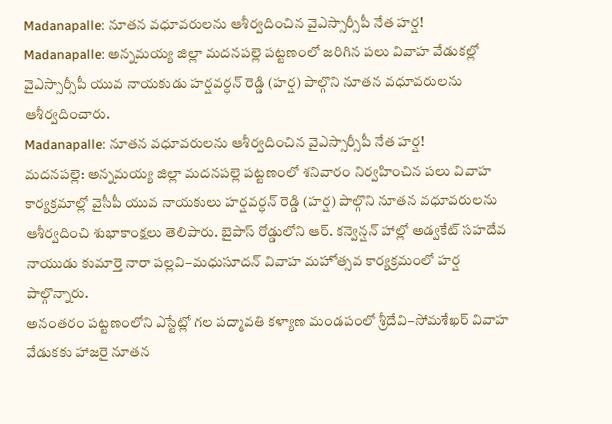Madanapalle: నూతన వధూవరులను ఆశీర్వదించిన వైఎస్సార్సీపీ నేత హర్ష!
Madanapalle: అన్నమయ్య జిల్లా మదనపల్లె పట్టణంలో జరిగిన పలు వివాహ వేడుకల్లో వైఎస్సార్సీపీ యువ నాయకుడు హర్షవర్ధన్ రెడ్డి (హర్ష) పాల్గొని నూతన వధూవరులను ఆశీర్వదించారు.
Madanapalle: నూతన వధూవరులను ఆశీర్వదించిన వైఎస్సార్సీపీ నేత హర్ష!
మదనపల్లె: అన్నమయ్య జిల్లా మదనపల్లె పట్టణంలో శనివారం నిర్వహించిన పలు వివాహ కార్యక్రమాల్లో వైసీపీ యువ నాయకులు హర్షవర్ధన్ రెడ్డి (హర్ష) పాల్గొని నూతన వధూవరులను ఆశీర్వదించి శుభాకాంక్షలు తెలిపారు. బైపాస్ రోడ్డులోని ఆర్. కన్వెన్షన్ హాల్లో అడ్వకేట్ సహదేవ నాయుడు కుమార్తె నారా పల్లవి–మధుసూదన్ వివాహ మహోత్సవ కార్యక్రమంలో హర్ష పాల్గొన్నారు.
అనంతరం పట్టణంలోని ఎస్టేట్లో గల పద్మావతి కళ్యాణ మండపంలో శ్రీదేవి–సోమశేఖర్ వివాహ వేడుకకు హాజరై నూతన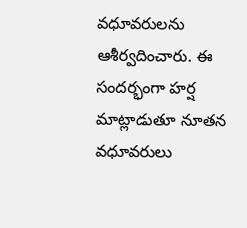వధూవరులను ఆశీర్వదించారు. ఈ సందర్భంగా హర్ష మాట్లాడుతూ నూతన వధూవరులు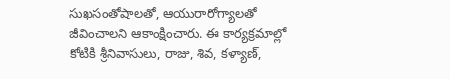సుఖసంతోషాలతో, ఆయురారోగ్యాలతో జీవించాలని ఆకాంక్షించారు. ఈ కార్యక్రమాల్లో కోటికి శ్రీనివాసులు, రాజు, శివ, కళ్యాణ్,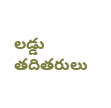లడ్డు తదితరులు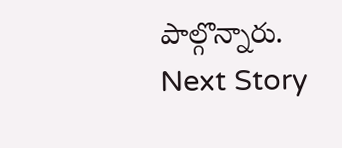పాల్గొన్నారు.
Next Story